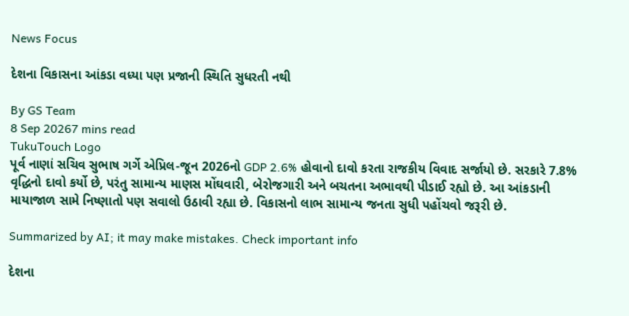News Focus

દેશના વિકાસના આંકડા વધ્યા પણ પ્રજાની સ્થિતિ સુધરતી નથી

By GS Team
8 Sep 20267 mins read
TukuTouch Logo
પૂર્વ નાણાં સચિવ સુભાષ ગર્ગે એપ્રિલ-જૂન 2026નો GDP 2.6% હોવાનો દાવો કરતા રાજકીય વિવાદ સર્જાયો છે. સરકારે 7.8% વૃદ્ધિનો દાવો કર્યો છે, પરંતુ સામાન્ય માણસ મોંઘવારી, બેરોજગારી અને બચતના અભાવથી પીડાઈ રહ્યો છે. આ આંકડાની માયાજાળ સામે નિષ્ણાતો પણ સવાલો ઉઠાવી રહ્યા છે. વિકાસનો લાભ સામાન્ય જનતા સુધી પહોંચવો જરૂરી છે.

Summarized by AI; it may make mistakes. Check important info

દેશના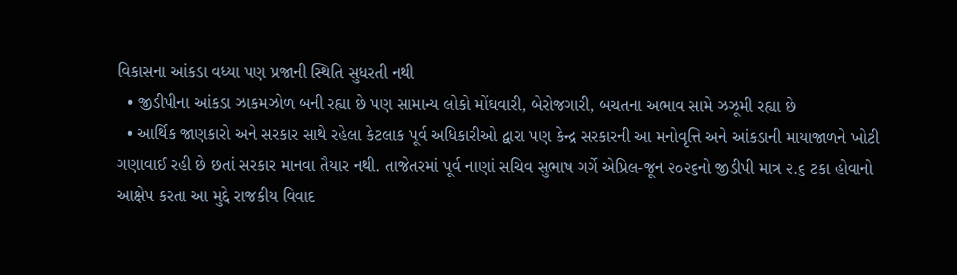વિકાસના આંકડા વધ્યા પણ પ્રજાની સ્થિતિ સુધરતી નથી
  • જીડીપીના આંકડા ઝાકમઝોળ બની રહ્યા છે પણ સામાન્ય લોકો મોંઘવારી, બેરોજગારી, બચતના અભાવ સામે ઝઝૂમી રહ્યા છે
  • આર્થિક જાણકારો અને સરકાર સાથે રહેલા કેટલાક પૂર્વ અધિકારીઓ દ્વારા પણ કેન્દ્ર સરકારની આ મનોવૃત્તિ અને આંકડાની માયાજાળને ખોટી ગણાવાઈ રહી છે છતાં સરકાર માનવા તૈયાર નથી. તાજેતરમાં પૂર્વ નાણાં સચિવ સુભાષ ગર્ગે એપ્રિલ-જૂન ૨૦૨૬નો જીડીપી માત્ર ૨.૬ ટકા હોવાનો આક્ષેપ કરતા આ મુદ્દે રાજકીય વિવાદ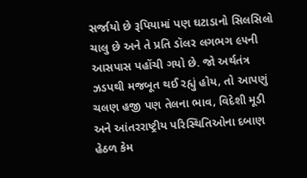સર્જાયો છે રૂપિયામાં પણ ઘટાડાનો સિલસિલો ચાલુ છે અને તે પ્રતિ ડૉલર લગભગ ૯૫ની આસપાસ પહોંચી ગયો છે. જો અર્થતંત્ર ઝડપથી મજબૂત થઈ રહ્યું હોય, તો આપણું ચલણ હજી પણ તેલના ભાવ, વિદેશી મૂડી અને આંતરરાષ્ટ્રીય પરિસ્થિતિઓના દબાણ હેઠળ કેમ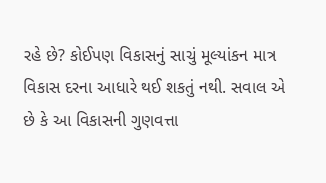રહે છે? કોઈપણ વિકાસનું સાચું મૂલ્યાંકન માત્ર વિકાસ દરના આધારે થઈ શકતું નથી. સવાલ એ છે કે આ વિકાસની ગુણવત્તા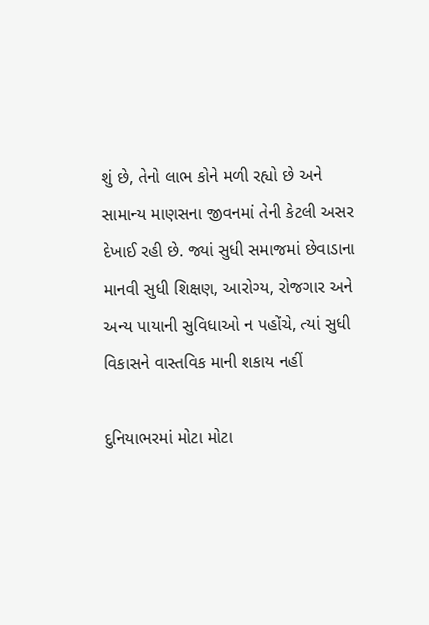શું છે, તેનો લાભ કોને મળી રહ્યો છે અને સામાન્ય માણસના જીવનમાં તેની કેટલી અસર દેખાઈ રહી છે. જ્યાં સુધી સમાજમાં છેવાડાના માનવી સુધી શિક્ષણ, આરોગ્ય, રોજગાર અને અન્ય પાયાની સુવિધાઓ ન પહોંચે, ત્યાં સુધી વિકાસને વાસ્તવિક માની શકાય નહીં

દુનિયાભરમાં મોટા મોટા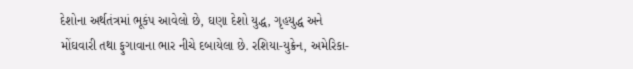દેશોના અર્થતંત્રમાં ભૂકંપ આવેલો છે, ઘણા દેશો યુદ્ધ, ગૃહયુદ્ધ અને મોંઘવારી તથા ફુગાવાના ભાર નીચે દબાયેલા છે. રશિયા-યુક્રેન, અમેરિકા-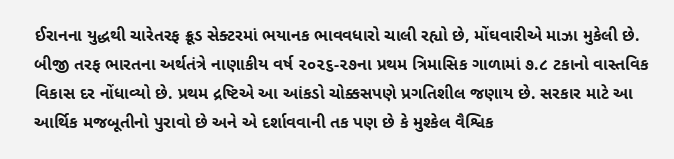ઈરાનના યુદ્ધથી ચારેતરફ ક્રૂડ સેક્ટરમાં ભયાનક ભાવવધારો ચાલી રહ્યો છે, મોંઘવારીએ માઝા મુકેલી છે. બીજી તરફ ભારતના અર્થતંત્રે નાણાકીય વર્ષ ૨૦૨૬-૨૭ના પ્રથમ ત્રિમાસિક ગાળામાં ૭.૮ ટકાનો વાસ્તવિક વિકાસ દર નોંધાવ્યો છે. પ્રથમ દ્રષ્ટિએ આ આંકડો ચોક્કસપણે પ્રગતિશીલ જણાય છે. સરકાર માટે આ આર્થિક મજબૂતીનો પુરાવો છે અને એ દર્શાવવાની તક પણ છે કે મુશ્કેલ વૈશ્વિક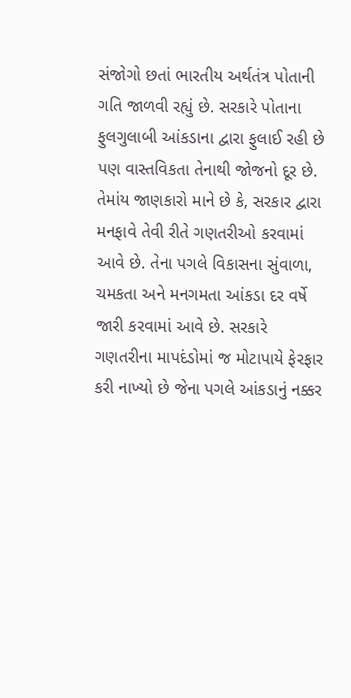સંજોગો છતાં ભારતીય અર્થતંત્ર પોતાની ગતિ જાળવી રહ્યું છે. સરકારે પોતાના ફુલગુલાબી આંકડાના દ્વારા ફુલાઈ રહી છે પણ વાસ્તવિકતા તેનાથી જોજનો દૂર છે.
તેમાંય જાણકારો માને છે કે, સરકાર દ્વારા મનફાવે તેવી રીતે ગણતરીઓ કરવામાં આવે છે. તેના પગલે વિકાસના સુંવાળા, ચમકતા અને મનગમતા આંકડા દર વર્ષે જારી કરવામાં આવે છે. સરકારે ગણતરીના માપદંડોમાં જ મોટાપાયે ફેરફાર કરી નાખ્યો છે જેના પગલે આંકડાનું નક્કર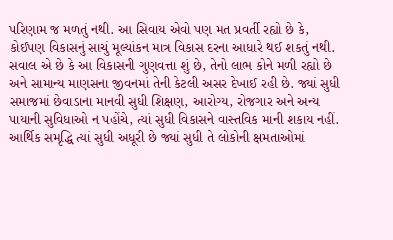પરિણામ જ મળતું નથી. આ સિવાય એવો પણ મત પ્રવર્તી રહ્યો છે કે, કોઈપણ વિકાસનું સાચું મૂલ્યાંકન માત્ર વિકાસ દરના આધારે થઈ શકતું નથી. સવાલ એ છે કે આ વિકાસની ગુણવત્તા શું છે, તેનો લાભ કોને મળી રહ્યો છે અને સામાન્ય માણસના જીવનમાં તેની કેટલી અસર દેખાઈ રહી છે. જ્યાં સુધી સમાજમાં છેવાડાના માનવી સુધી શિક્ષણ, આરોગ્ય, રોજગાર અને અન્ય પાયાની સુવિધાઓ ન પહોંચે, ત્યાં સુધી વિકાસને વાસ્તવિક માની શકાય નહીં. આર્થિક સમૃદ્ધિ ત્યાં સુધી અધૂરી છે જ્યાં સુધી તે લોકોની ક્ષમતાઓમાં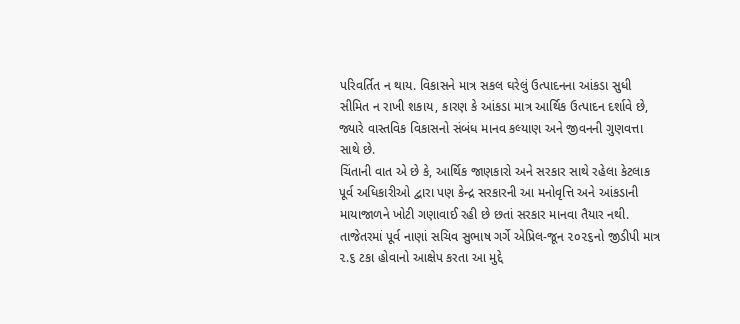પરિવર્તિત ન થાય. વિકાસને માત્ર સકલ ઘરેલું ઉત્પાદનના આંકડા સુધી સીમિત ન રાખી શકાય, કારણ કે આંકડા માત્ર આર્થિક ઉત્પાદન દર્શાવે છે, જ્યારે વાસ્તવિક વિકાસનો સંબંધ માનવ કલ્યાણ અને જીવનની ગુણવત્તા સાથે છે.
ચિંતાની વાત એ છે કે, આર્થિક જાણકારો અને સરકાર સાથે રહેલા કેટલાક પૂર્વ અધિકારીઓ દ્વારા પણ કેન્દ્ર સરકારની આ મનોવૃત્તિ અને આંકડાની માયાજાળને ખોટી ગણાવાઈ રહી છે છતાં સરકાર માનવા તૈયાર નથી. તાજેતરમાં પૂર્વ નાણાં સચિવ સુભાષ ગર્ગે એપ્રિલ-જૂન ૨૦૨૬નો જીડીપી માત્ર ૨.૬ ટકા હોવાનો આક્ષેપ કરતા આ મુદ્દે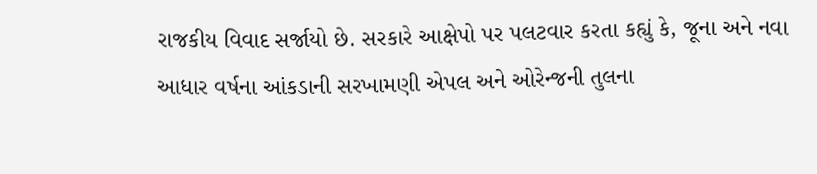રાજકીય વિવાદ સર્જાયો છે. સરકારે આક્ષેપો પર પલટવાર કરતા કહ્યું કે, જૂના અને નવા આધાર વર્ષના આંકડાની સરખામણી એપલ અને ઓરેન્જની તુલના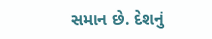સમાન છે. દેશનું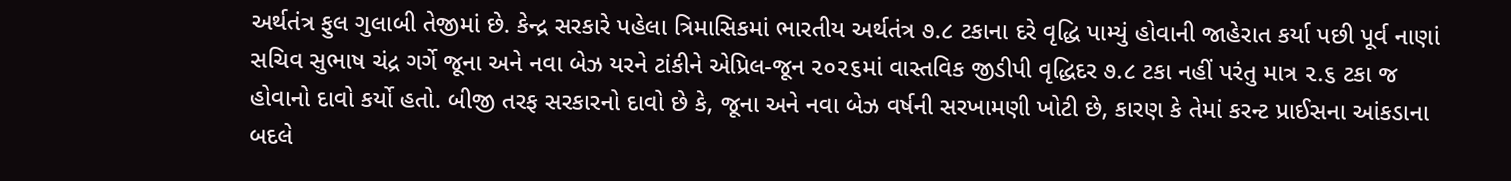અર્થતંત્ર ફુલ ગુલાબી તેજીમાં છે. કેન્દ્ર સરકારે પહેલા ત્રિમાસિકમાં ભારતીય અર્થતંત્ર ૭.૮ ટકાના દરે વૃદ્ધિ પામ્યું હોવાની જાહેરાત કર્યા પછી પૂર્વ નાણાં સચિવ સુભાષ ચંદ્ર ગર્ગે જૂના અને નવા બેઝ યરને ટાંકીને એપ્રિલ-જૂન ૨૦૨૬માં વાસ્તવિક જીડીપી વૃદ્ધિદર ૭.૮ ટકા નહીં પરંતુ માત્ર ૨.૬ ટકા જ હોવાનો દાવો કર્યો હતો. બીજી તરફ સરકારનો દાવો છે કે, જૂના અને નવા બેઝ વર્ષની સરખામણી ખોટી છે, કારણ કે તેમાં કરન્ટ પ્રાઈસના આંકડાના બદલે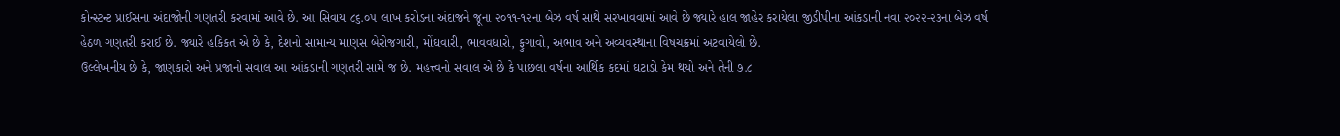કોન્સ્ટન્ટ પ્રાઈસના અંદાજોની ગણતરી કરવામાં આવે છે. આ સિવાય ૮૬.૦૫ લાખ કરોડના અંદાજને જૂના ૨૦૧૧-૧૨ના બેઝ વર્ષ સાથે સરખાવવામાં આવે છે જ્યારે હાલ જાહેર કરાયેલા જીડીપીના આંકડાની નવા ૨૦૨૨-૨૩ના બેઝ વર્ષ હેઠળ ગણતરી કરાઈ છે. જ્યારે હકિકત એ છે કે, દેશનો સામાન્ય માણસ બેરોજગારી, મોંઘવારી, ભાવવધારો, ફુગાવો, અભાવ અને અવ્યવસ્થાના વિષચક્રમાં અટવાયેલો છે.
ઉલ્લેખનીય છે કે, જાણકારો અને પ્રજાનો સવાલ આ આંકડાની ગણતરી સામે જ છે. મહત્ત્વનો સવાલ એ છે કે પાછલા વર્ષના આર્થિક કદમાં ઘટાડો કેમ થયો અને તેની ૭.૮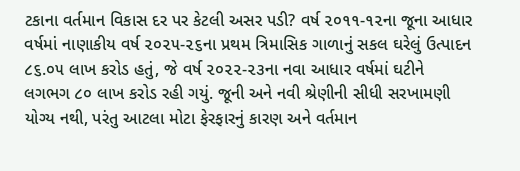ટકાના વર્તમાન વિકાસ દર પર કેટલી અસર પડી? વર્ષ ૨૦૧૧-૧૨ના જૂના આધાર વર્ષમાં નાણાકીય વર્ષ ૨૦૨૫-૨૬ના પ્રથમ ત્રિમાસિક ગાળાનું સકલ ઘરેલું ઉત્પાદન ૮૬.૦૫ લાખ કરોડ હતું, જે વર્ષ ૨૦૨૨-૨૩ના નવા આધાર વર્ષમાં ઘટીને લગભગ ૮૦ લાખ કરોડ રહી ગયું. જૂની અને નવી શ્રેણીની સીધી સરખામણી યોગ્ય નથી, પરંતુ આટલા મોટા ફેરફારનું કારણ અને વર્તમાન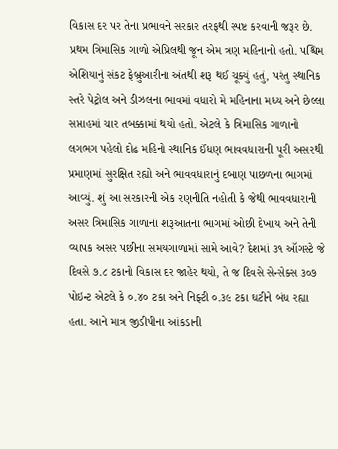વિકાસ દર પર તેના પ્રભાવને સરકાર તરફથી સ્પષ્ટ કરવાની જરૂર છે.
પ્રથમ ત્રિમાસિક ગાળો એપ્રિલથી જૂન એમ ત્રણ મહિનાનો હતો. પશ્ચિમ એશિયાનું સંકટ ફેબ્રુઆરીના અંતથી શરૂ થઈ ચૂક્યું હતું, પરંતુ સ્થાનિક સ્તરે પેટ્રોલ અને ડીઝલના ભાવમાં વધારો મે મહિનાના મધ્ય અને છેલ્લા સપ્તાહમાં ચાર તબક્કામાં થયો હતો. એટલે કે ત્રિમાસિક ગાળાનો લગભગ પહેલો દોઢ મહિનો સ્થાનિક ઈંધણ ભાવવધારાની પૂરી અસરથી પ્રમાણમાં સુરક્ષિત રહ્યો અને ભાવવધારાનું દબાણ પાછળના ભાગમાં આવ્યું. શું આ સરકારની એક રણનીતિ નહોતી કે જેથી ભાવવધારાની અસર ત્રિમાસિક ગાળાના શરૂઆતના ભાગમાં ઓછી દેખાય અને તેની વ્યાપક અસર પછીના સમયગાળામાં સામે આવે? દેશમાં ૩૧ ઑગસ્ટે જે દિવસે ૭.૮ ટકાનો વિકાસ દર જાહેર થયો, તે જ દિવસે સેન્સેક્સ ૩૦૭ પોઇન્ટ એટલે કે ૦.૪૦ ટકા અને નિફ્ટી ૦.૩૯ ટકા ઘટીને બંધ રહ્યા હતા. આને માત્ર જીડીપીના આંકડાની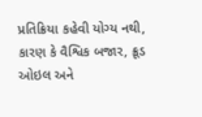પ્રતિક્રિયા કહેવી યોગ્ય નથી, કારણ કે વૈશ્વિક બજાર, ક્રૂડ ઓઇલ અને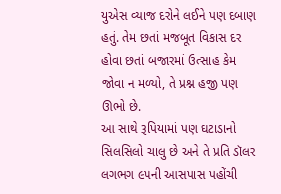યુએસ વ્યાજ દરોને લઈને પણ દબાણ હતું. તેમ છતાં મજબૂત વિકાસ દર હોવા છતાં બજારમાં ઉત્સાહ કેમ જોવા ન મળ્યો, તે પ્રશ્ન હજી પણ ઊભો છે.
આ સાથે રૂપિયામાં પણ ઘટાડાનો સિલસિલો ચાલુ છે અને તે પ્રતિ ડૉલર લગભગ ૯૫ની આસપાસ પહોંચી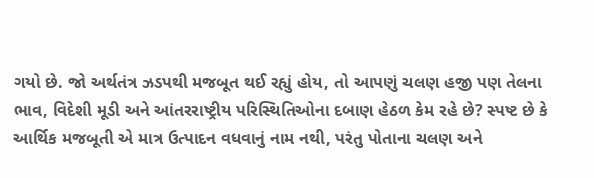ગયો છે. જો અર્થતંત્ર ઝડપથી મજબૂત થઈ રહ્યું હોય, તો આપણું ચલણ હજી પણ તેલના ભાવ, વિદેશી મૂડી અને આંતરરાષ્ટ્રીય પરિસ્થિતિઓના દબાણ હેઠળ કેમ રહે છે? સ્પષ્ટ છે કે આર્થિક મજબૂતી એ માત્ર ઉત્પાદન વધવાનું નામ નથી, પરંતુ પોતાના ચલણ અને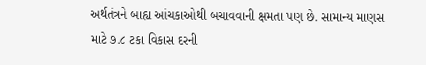અર્થતંત્રને બાહ્ય આંચકાઓથી બચાવવાની ક્ષમતા પણ છે. સામાન્ય માણસ માટે ૭.૮ ટકા વિકાસ દરની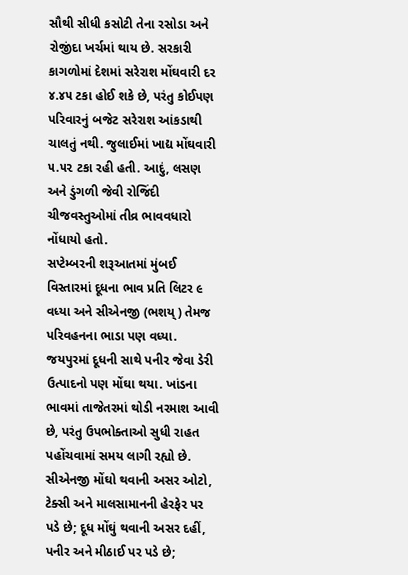સૌથી સીધી કસોટી તેના રસોડા અને રોજીંદા ખર્ચમાં થાય છે. સરકારી કાગળોમાં દેશમાં સરેરાશ મોંઘવારી દર ૪.૪૫ ટકા હોઈ શકે છે, પરંતુ કોઈપણ પરિવારનું બજેટ સરેરાશ આંકડાથી ચાલતું નથી. જુલાઈમાં ખાદ્ય મોંઘવારી ૫.૫૨ ટકા રહી હતી. આદું, લસણ અને ડુંગળી જેવી રોજિંદી ચીજવસ્તુઓમાં તીવ્ર ભાવવધારો નોંધાયો હતો.
સપ્ટેમ્બરની શરૂઆતમાં મુંબઈ વિસ્તારમાં દૂધના ભાવ પ્રતિ લિટર ૯ વધ્યા અને સીએનજી (ભશય્) તેમજ પરિવહનના ભાડા પણ વધ્યા. જયપુરમાં દૂધની સાથે પનીર જેવા ડેરી ઉત્પાદનો પણ મોંઘા થયા. ખાંડના ભાવમાં તાજેતરમાં થોડી નરમાશ આવી છે, પરંતુ ઉપભોક્તાઓ સુધી રાહત પહોંચવામાં સમય લાગી રહ્યો છે. સીએનજી મોંઘો થવાની અસર ઓટો, ટેક્સી અને માલસામાનની હેરફેર પર પડે છે; દૂધ મોંઘું થવાની અસર દહીં, પનીર અને મીઠાઈ પર પડે છે;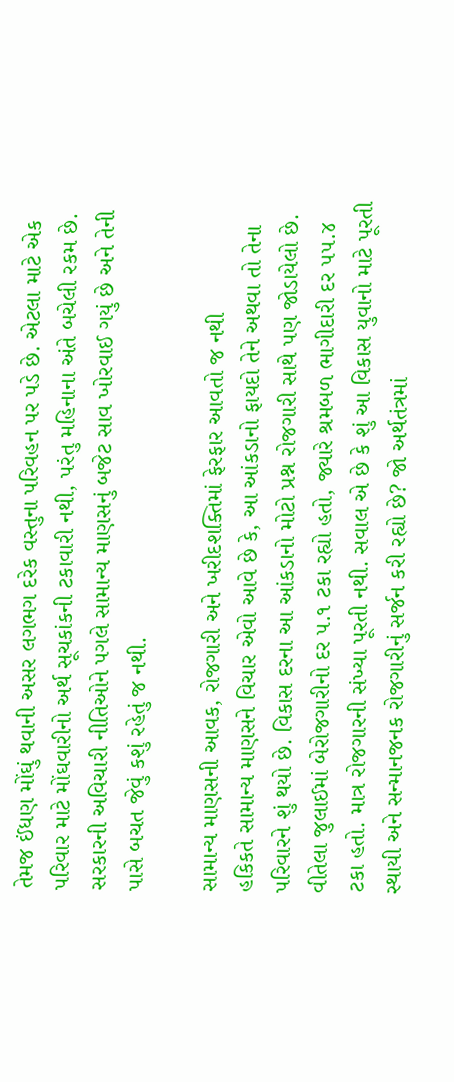તેમજ ઈંધણ મોંઘું થવાની અસર લગભગ દરેક વસ્તુના પરિવહન પર પડે છે. એટલા માટે એક પરિવાર માટે મોંઘવારીનો અર્થ સૂચકાંકની ટકાવારી નથી, પરંતુ મહિનાના અંતે બચેલી રકમ છે. સરકારની અવિચારી નીતિઓને પગલે સામાન્ય માણસનું બજેટ સાવ ખોરવાઈ ગયું છે અને તેની પાસે બચત જેવું કશું રહેતું જ નથી.

સામાન્ય માણસની આવક, રોજગારી અને ખરીદશક્તિમાં ફેરફાર આવતો જ નથી
હકિકતે સામાન્ય માણસને વિચાર એવો આવે છે કે, આ આંકડાનો ફાયદો તેને અથવા તો તેના પરિવારને શું થયો છે. વિકાસ દરના આ આંકડાનો મોટો પ્રશ્ન રોજગારી સાથે પણ જોડાયેલો છે. વીતેલા જુલાઈમાં બેરોજગારીનો દર ૫.૧ ટકા રહ્યો હતો, જ્યારે શ્રમબળ ભાગીદારી દર ૫૫.૪ ટકા હતો. માત્ર રોજગારની સંખ્યા પૂરતી નથી. સવાલ એ છે કે શું આ વિકાસ યુવાનો માટે પૂરતી સ્થાયી અને સન્માનજનક રોજગારીનું સર્જન કરી રહ્યો છે? જો અર્થતંત્રમાં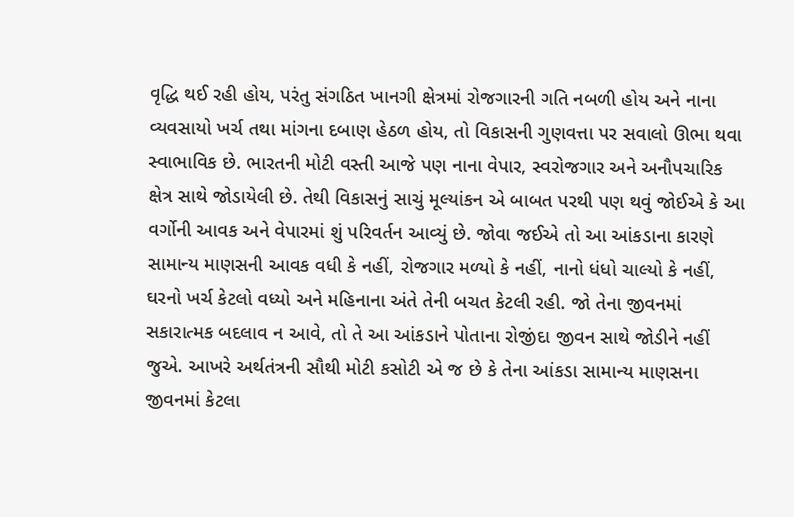વૃદ્ધિ થઈ રહી હોય, પરંતુ સંગઠિત ખાનગી ક્ષેત્રમાં રોજગારની ગતિ નબળી હોય અને નાના વ્યવસાયો ખર્ચ તથા માંગના દબાણ હેઠળ હોય, તો વિકાસની ગુણવત્તા પર સવાલો ઊભા થવા સ્વાભાવિક છે. ભારતની મોટી વસ્તી આજે પણ નાના વેપાર, સ્વરોજગાર અને અનૌપચારિક ક્ષેત્ર સાથે જોડાયેલી છે. તેથી વિકાસનું સાચું મૂલ્યાંકન એ બાબત પરથી પણ થવું જોઈએ કે આ વર્ગોની આવક અને વેપારમાં શું પરિવર્તન આવ્યું છે. જોવા જઈએ તો આ આંકડાના કારણે સામાન્ય માણસની આવક વધી કે નહીં, રોજગાર મળ્યો કે નહીં, નાનો ધંધો ચાલ્યો કે નહીં, ઘરનો ખર્ચ કેટલો વધ્યો અને મહિનાના અંતે તેની બચત કેટલી રહી. જો તેના જીવનમાં સકારાત્મક બદલાવ ન આવે, તો તે આ આંકડાને પોતાના રોજીંદા જીવન સાથે જોડીને નહીં જુએ. આખરે અર્થતંત્રની સૌથી મોટી કસોટી એ જ છે કે તેના આંકડા સામાન્ય માણસના જીવનમાં કેટલા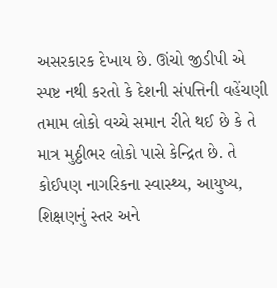અસરકારક દેખાય છે. ઊંચો જીડીપી એ સ્પષ્ટ નથી કરતો કે દેશની સંપત્તિની વહેંચણી તમામ લોકો વચ્ચે સમાન રીતે થઈ છે કે તે માત્ર મુઠ્ઠીભર લોકો પાસે કેન્દ્રિત છે. તે કોઈપણ નાગરિકના સ્વાસ્થ્ય, આયુષ્ય, શિક્ષણનું સ્તર અને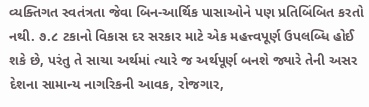વ્યક્તિગત સ્વતંત્રતા જેવા બિન-આર્થિક પાસાઓને પણ પ્રતિબિંબિત કરતો નથી. ૭.૮ ટકાનો વિકાસ દર સરકાર માટે એક મહત્ત્વપૂર્ણ ઉપલબ્ધિ હોઈ શકે છે, પરંતુ તે સાચા અર્થમાં ત્યારે જ અર્થપૂર્ણ બનશે જ્યારે તેની અસર દેશના સામાન્ય નાગરિકની આવક, રોજગાર,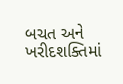બચત અને ખરીદશક્તિમાં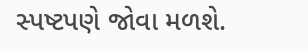સ્પષ્ટપણે જોવા મળશે.